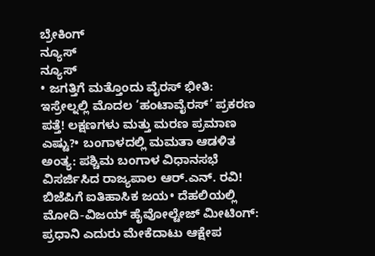ಬ್ರೇಕಿಂಗ್
ನ್ಯೂಸ್
ನ್ಯೂಸ್
• ಜಗತ್ತಿಗೆ ಮತ್ತೊಂದು ವೈರಸ್ ಭೀತಿ: ಇಸ್ರೇಲ್ನಲ್ಲಿ ಮೊದಲ ‘ಹಂಟಾವೈರಸ್’ ಪ್ರಕರಣ ಪತ್ತೆ! ಲಕ್ಷಣಗಳು ಮತ್ತು ಮರಣ ಪ್ರಮಾಣ ಎಷ್ಟು?• ಬಂಗಾಳದಲ್ಲಿ ಮಮತಾ ಆಡಳಿತ ಅಂತ್ಯ: ಪಶ್ಚಿಮ ಬಂಗಾಳ ವಿಧಾನಸಭೆ ವಿಸರ್ಜಿಸಿದ ರಾಜ್ಯಪಾಲ ಆರ್.ಎನ್. ರವಿ! ಬಿಜೆಪಿಗೆ ಐತಿಹಾಸಿಕ ಜಯ• ದೆಹಲಿಯಲ್ಲಿ ಮೋದಿ-ವಿಜಯ್ ಹೈವೋಲ್ಟೇಜ್ ಮೀಟಿಂಗ್: ಪ್ರಧಾನಿ ಎದುರು ಮೇಕೆದಾಟು ಆಕ್ಷೇಪ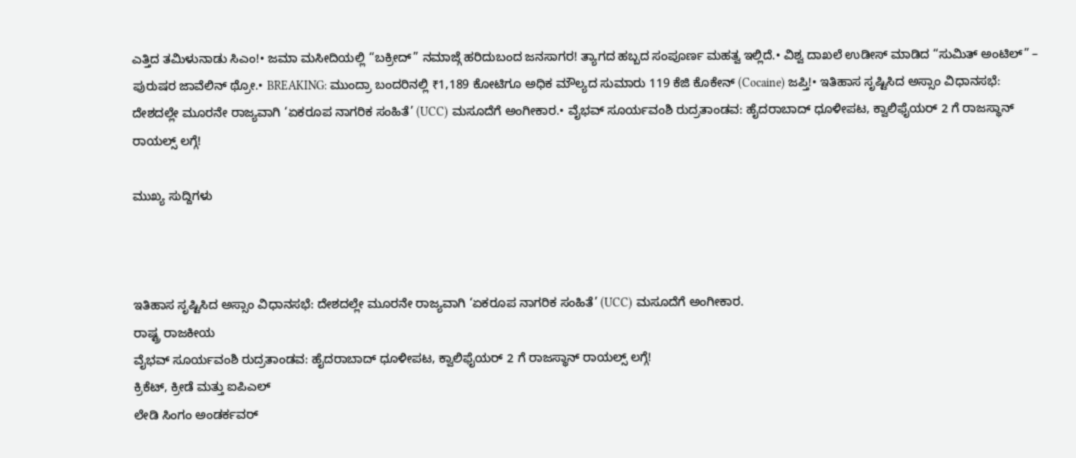ಎತ್ತಿದ ತಮಿಳುನಾಡು ಸಿಎಂ!• ಜಮಾ ಮಸೀದಿಯಲ್ಲಿ “ಬಕ್ರೀದ್” ನಮಾಜ್ಗೆ ಹರಿದುಬಂದ ಜನಸಾಗರ! ತ್ಯಾಗದ ಹಬ್ಬದ ಸಂಪೂರ್ಣ ಮಹತ್ವ ಇಲ್ಲಿದೆ.• ವಿಶ್ವ ದಾಖಲೆ ಉಡೀಸ್ ಮಾಡಿದ “ಸುಮಿತ್ ಅಂಟಿಲ್” – ಪುರುಷರ ಜಾವೆಲಿನ್ ಥ್ರೋ.• BREAKING: ಮುಂದ್ರಾ ಬಂದರಿನಲ್ಲಿ ₹1,189 ಕೋಟಿಗೂ ಅಧಿಕ ಮೌಲ್ಯದ ಸುಮಾರು 119 ಕೆಜಿ ಕೊಕೇನ್ (Cocaine) ಜಪ್ತಿ!• ಇತಿಹಾಸ ಸೃಷ್ಟಿಸಿದ ಅಸ್ಸಾಂ ವಿಧಾನಸಭೆ: ದೇಶದಲ್ಲೇ ಮೂರನೇ ರಾಜ್ಯವಾಗಿ ‘ಏಕರೂಪ ನಾಗರಿಕ ಸಂಹಿತೆ’ (UCC) ಮಸೂದೆಗೆ ಅಂಗೀಕಾರ.• ವೈಭವ್ ಸೂರ್ಯವಂಶಿ ರುದ್ರತಾಂಡವ: ಹೈದರಾಬಾದ್ ಧೂಳೀಪಟ, ಕ್ವಾಲಿಫೈಯರ್ 2 ಗೆ ರಾಜಸ್ಥಾನ್ ರಾಯಲ್ಸ್ ಲಗ್ಗೆ!

ಮುಖ್ಯ ಸುದ್ದಿಗಳು



ಇತಿಹಾಸ ಸೃಷ್ಟಿಸಿದ ಅಸ್ಸಾಂ ವಿಧಾನಸಭೆ: ದೇಶದಲ್ಲೇ ಮೂರನೇ ರಾಜ್ಯವಾಗಿ ‘ಏಕರೂಪ ನಾಗರಿಕ ಸಂಹಿತೆ’ (UCC) ಮಸೂದೆಗೆ ಅಂಗೀಕಾರ.
ರಾಷ್ಟ್ರ ರಾಜಕೀಯ
ವೈಭವ್ ಸೂರ್ಯವಂಶಿ ರುದ್ರತಾಂಡವ: ಹೈದರಾಬಾದ್ ಧೂಳೀಪಟ, ಕ್ವಾಲಿಫೈಯರ್ 2 ಗೆ ರಾಜಸ್ಥಾನ್ ರಾಯಲ್ಸ್ ಲಗ್ಗೆ!
ಕ್ರಿಕೆಟ್, ಕ್ರೀಡೆ ಮತ್ತು ಐಪಿಎಲ್
ಲೇಡಿ ಸಿಂಗಂ ಅಂಡರ್ಕವರ್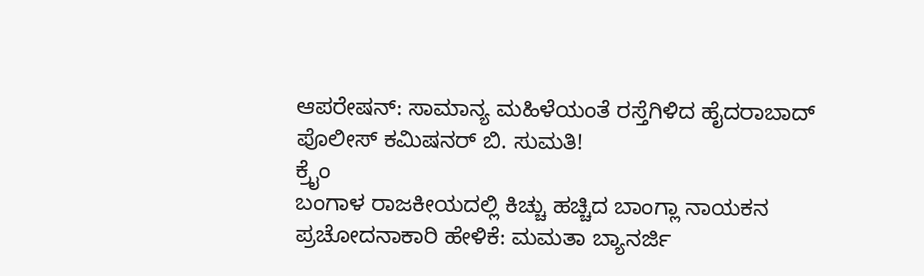ಆಪರೇಷನ್: ಸಾಮಾನ್ಯ ಮಹಿಳೆಯಂತೆ ರಸ್ತೆಗಿಳಿದ ಹೈದರಾಬಾದ್ ಪೊಲೀಸ್ ಕಮಿಷನರ್ ಬಿ. ಸುಮತಿ!
ಕ್ರೈಂ
ಬಂಗಾಳ ರಾಜಕೀಯದಲ್ಲಿ ಕಿಚ್ಚು ಹಚ್ಚಿದ ಬಾಂಗ್ಲಾ ನಾಯಕನ ಪ್ರಚೋದನಾಕಾರಿ ಹೇಳಿಕೆ: ಮಮತಾ ಬ್ಯಾನರ್ಜಿ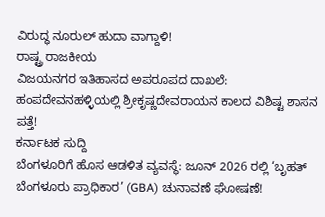ವಿರುದ್ಧ ನೂರುಲ್ ಹುದಾ ವಾಗ್ದಾಳಿ!
ರಾಷ್ಟ್ರ ರಾಜಕೀಯ
ವಿಜಯನಗರ ಇತಿಹಾಸದ ಅಪರೂಪದ ದಾಖಲೆ: ಹಂಪದೇವನಹಳ್ಳಿಯಲ್ಲಿ ಶ್ರೀಕೃಷ್ಣದೇವರಾಯನ ಕಾಲದ ವಿಶಿಷ್ಟ ಶಾಸನ ಪತ್ತೆ!
ಕರ್ನಾಟಕ ಸುದ್ದಿ
ಬೆಂಗಳೂರಿಗೆ ಹೊಸ ಆಡಳಿತ ವ್ಯವಸ್ಥೆ: ಜೂನ್ 2026 ರಲ್ಲಿ ‘ಬೃಹತ್ ಬೆಂಗಳೂರು ಪ್ರಾಧಿಕಾರ’ (GBA) ಚುನಾವಣೆ ಘೋಷಣೆ!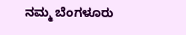ನಮ್ಮ ಬೆಂಗಳೂರು